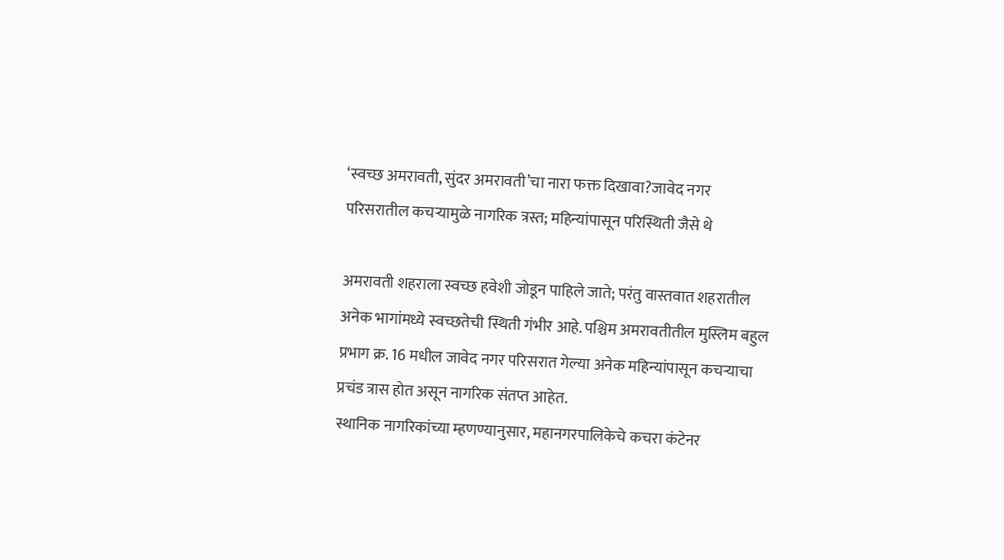‘स्वच्छ अमरावती, सुंदर अमरावती’चा नारा फक्त दिखावा?जावेद नगर परिसरातील कचऱ्यामुळे नागरिक त्रस्त; महिन्यांपासून परिस्थिती जैसे थे

अमरावती शहराला स्वच्छ हवेशी जोडून पाहिले जाते; परंतु वास्तवात शहरातील अनेक भागांमध्ये स्वच्छतेची स्थिती गंभीर आहे. पश्चिम अमरावतीतील मुस्लिम बहुल प्रभाग क्र. 16 मधील जावेद नगर परिसरात गेल्या अनेक महिन्यांपासून कचऱ्याचा प्रचंड त्रास होत असून नागरिक संतप्त आहेत.
स्थानिक नागरिकांच्या म्हणण्यानुसार, महानगरपालिकेचे कचरा कंटेनर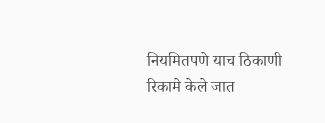नियमितपणे याच ठिकाणी रिकामे केले जात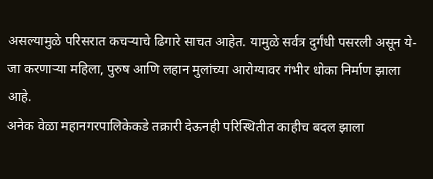असल्यामुळे परिसरात कचऱ्याचे ढिगारे साचत आहेत. यामुळे सर्वत्र दुर्गंधी पसरली असून ये-जा करणाऱ्या महिला, पुरुष आणि लहान मुलांच्या आरोग्यावर गंभीर धोका निर्माण झाला आहे.
अनेक वेळा महानगरपालिकेकडे तक्रारी देऊनही परिस्थितीत काहीच बदल झाला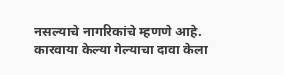नसल्याचे नागरिकांचे म्हणणे आहे. कारवाया केल्या गेल्याचा दावा केला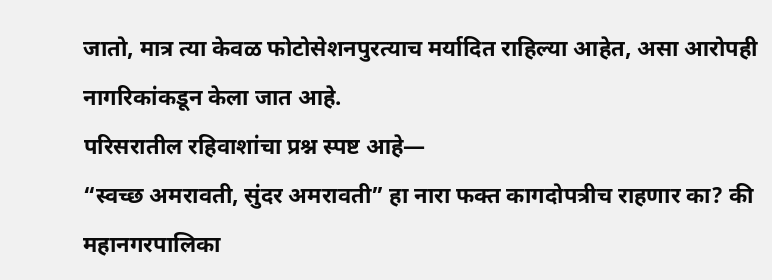जातो, मात्र त्या केवळ फोटोसेशनपुरत्याच मर्यादित राहिल्या आहेत, असा आरोपही नागरिकांकडून केला जात आहे.
परिसरातील रहिवाशांचा प्रश्न स्पष्ट आहे—
“स्वच्छ अमरावती, सुंदर अमरावती” हा नारा फक्त कागदोपत्रीच राहणार का? की महानगरपालिका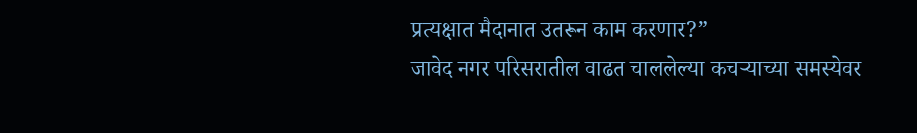प्रत्यक्षात मैदानात उतरून काम करणार?”
जावेद नगर परिसरातील वाढत चाललेल्या कचऱ्याच्या समस्येवर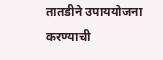तातडीने उपाययोजना करण्याची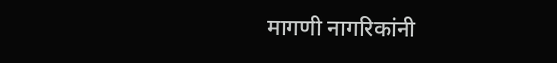मागणी नागरिकांनी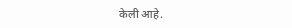केली आहे.